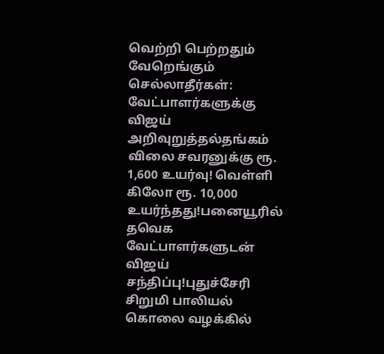வெற்றி பெற்றதும் வேறெங்கும் செல்லாதீர்கள்: வேட்பாளர்களுக்கு விஜய் அறிவுறுத்தல்தங்கம் விலை சவரனுக்கு ரூ. 1,600 உயர்வு! வெள்ளி கிலோ ரூ. 10,000 உயர்ந்தது!பனையூரில் தவெக வேட்பாளர்களுடன் விஜய் சந்திப்பு!புதுச்சேரி சிறுமி பாலியல் கொலை வழக்கில்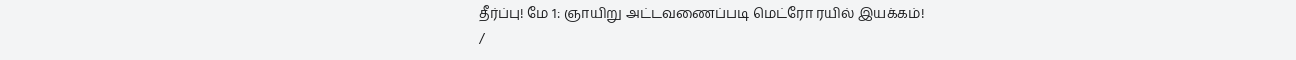தீர்ப்பு! மே 1: ஞாயிறு அட்டவணைப்படி மெட்ரோ ரயில் இயக்கம்!
/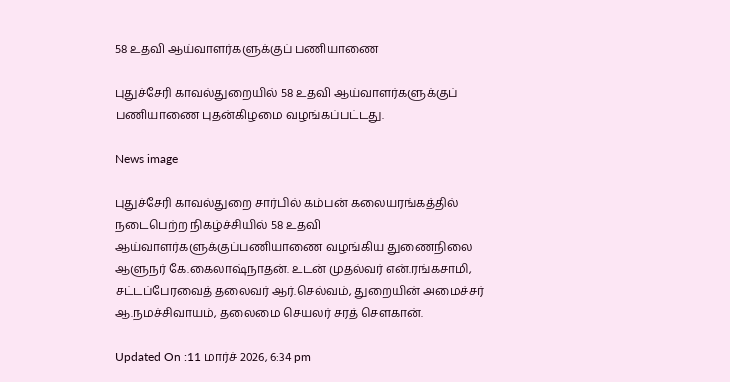58 உதவி ஆய்வாளர்களுக்குப் பணியாணை

புதுச்சேரி காவல்துறையில் 58 உதவி ஆய்வாளர்களுக்குப் பணியாணை புதன்கிழமை வழங்கப்பட்டது.

News image

புதுச்சேரி காவல்துறை சார்பில் கம்பன் கலையரங்கத்தில் நடைபெற்ற நிகழ்ச்சியில் 58 உதவி ஆய்வாளர்களுக்குப்பணியாணை வழங்கிய துணைநிலை ஆளுநர் கே.கைலாஷ்நாதன். உடன் முதல்வர் என்.ரங்கசாமி, சட்டப்பேரவைத் தலைவர் ஆர்.செல்வம், துறையின் அமைச்சர் ஆ.நமச்சிவாயம், தலைமை செயலர் சரத் சௌகான்.

Updated On :11 மார்ச் 2026, 6:34 pm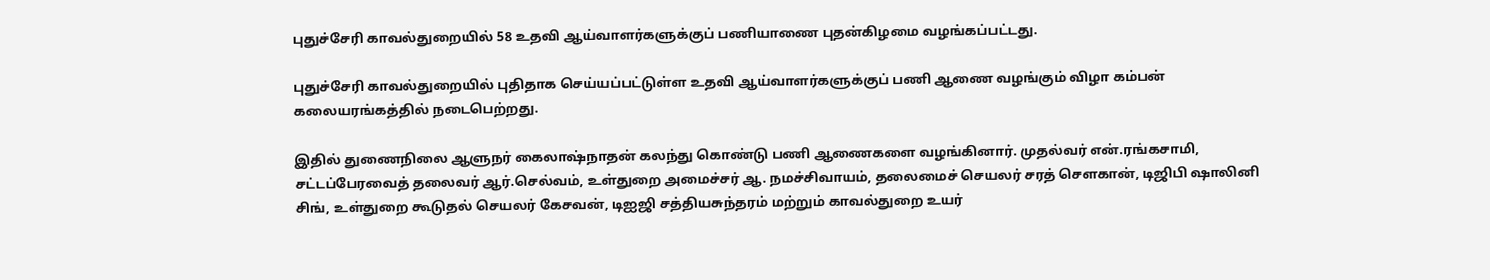புதுச்சேரி காவல்துறையில் 58 உதவி ஆய்வாளர்களுக்குப் பணியாணை புதன்கிழமை வழங்கப்பட்டது.

புதுச்சேரி காவல்துறையில் புதிதாக செய்யப்பட்டுள்ள உதவி ஆய்வாளர்களுக்குப் பணி ஆணை வழங்கும் விழா கம்பன் கலையரங்கத்தில் நடைபெற்றது.

இதில் துணைநிலை ஆளுநர் கைலாஷ்நாதன் கலந்து கொண்டு பணி ஆணைகளை வழங்கினார். முதல்வர் என்.ரங்கசாமி, சட்டப்பேரவைத் தலைவர் ஆர்.செல்வம், உள்துறை அமைச்சர் ஆ. நமச்சிவாயம், தலைமைச் செயலர் சரத் சௌகான், டிஜிபி ஷாலினி சிங், உள்துறை கூடுதல் செயலர் கேசவன், டிஐஜி சத்தியசுந்தரம் மற்றும் காவல்துறை உயர்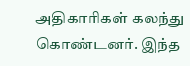அதிகாரிகள் கலந்து கொண்டனர். இந்த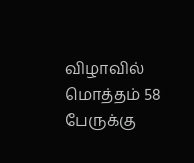விழாவில் மொத்தம் 58 பேருக்கு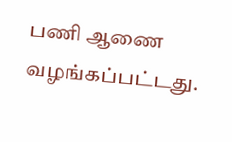பணி ஆணை வழங்கப்பட்டது.